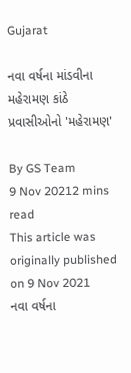Gujarat

નવા વર્ષના માંડવીના મહેરામણ કાંઠે પ્રવાસીઓનો 'મહેરામણ'

By GS Team
9 Nov 20212 mins read
This article was originally published on 9 Nov 2021
નવા વર્ષના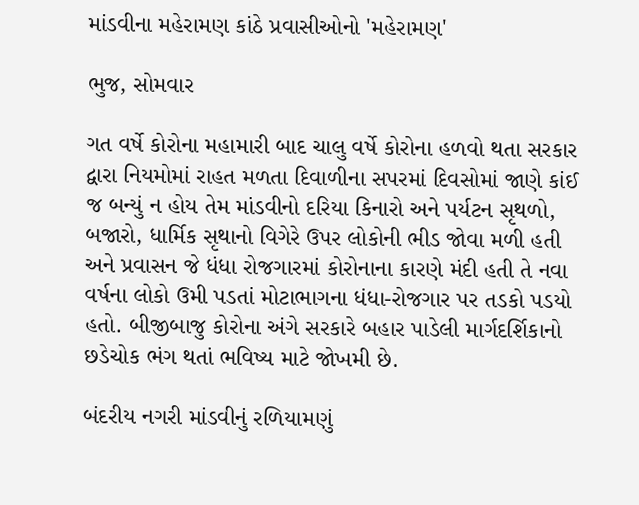માંડવીના મહેરામણ કાંઠે પ્રવાસીઓનો 'મહેરામણ'

ભુજ, સોમવાર

ગત વર્ષે કોરોના મહામારી બાદ ચાલુ વર્ષે કોરોના હળવો થતા સરકાર દ્વારા નિયમોમાં રાહત મળતા દિવાળીના સપરમાં દિવસોમાં જાણે કાંઈ જ બન્યું ન હોય તેમ માંડવીનો દરિયા કિનારો અને પર્યટન સૃથળો, બજારો, ધાર્મિક સૃથાનો વિગેરે ઉપર લોકોની ભીડ જોવા મળી હતી અને પ્રવાસન જે ધંધા રોજગારમાં કોરોનાના કારણે મંદી હતી તે નવા વર્ષના લોકો ઉમી પડતાં મોટાભાગના ધંધા-રોજગાર પર તડકો પડયો હતો. બીજીબાજુ કોરોના અંગે સરકારે બહાર પાડેલી માર્ગદર્શિકાનો છડેચોક ભંગ થતાં ભવિષ્ય માટે જોખમી છે.

બંદરીય નગરી માંડવીનું રળિયામણું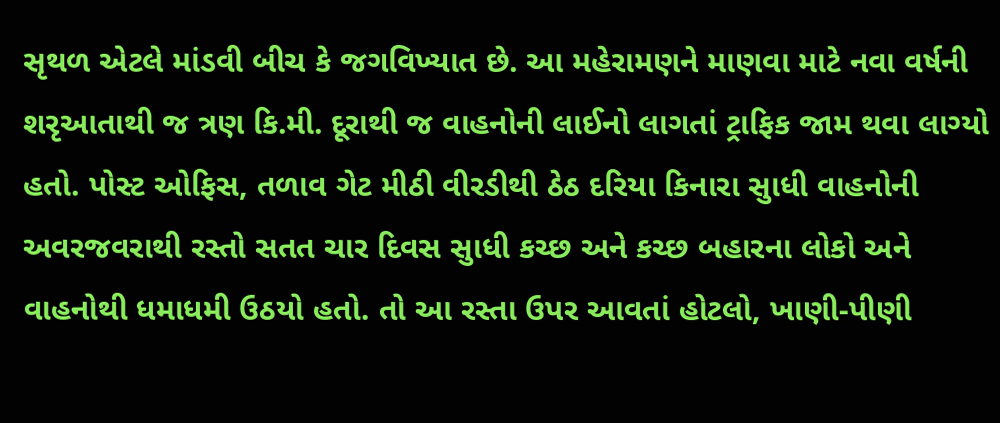સૃથળ એટલે માંડવી બીચ કે જગવિખ્યાત છે. આ મહેરામણને માણવા માટે નવા વર્ષની શરૃઆતાથી જ ત્રણ કિ.મી. દૂરાથી જ વાહનોની લાઈનો લાગતાં ટ્રાફિક જામ થવા લાગ્યો હતો. પોસ્ટ ઓફિસ, તળાવ ગેટ મીઠી વીરડીથી ઠેઠ દરિયા કિનારા સુાધી વાહનોની અવરજવરાથી રસ્તો સતત ચાર દિવસ સુાધી કચ્છ અને કચ્છ બહારના લોકો અને વાહનોથી ધમાધમી ઉઠયો હતો. તો આ રસ્તા ઉપર આવતાં હોટલો, ખાણી-પીણી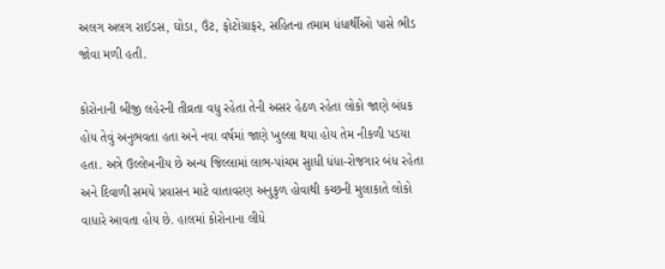અલગ અલગ રાઈડસ, ઘોડા, ઉંટ, ફોટોગ્રાફર, સહિતના તમામ ધંધાર્થીઓ પાસે ભીડ જોવા મળી હતી.

કોરોનાની બીજી લહેરની તીવ્રતા વધુ રહેતા તેની અસર હેઠળ રહેતા લોકો જાણે બંધક હોય તેવું અનુભવતા હતા અને નવા વર્ષમાં જાણે ખુલ્લા થયા હોય તેમ નીકળી પડયા હતા. અત્રે ઉલ્લેખનીય છે અન્ય જિલ્લામાં લાભ-પાંચમ સુાધી ધંધા-રોજગાર બંધ રહેતા અને દિવાળી સમયે પ્રવાસન માટે વાતાવરણ અનુકુળ હોવાથી કચ્છની મુલાકાતે લોકો વાધારે આવતા હોય છે. હાલમાં કોરોનાના લીધે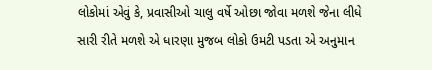લોકોમાં એવું કે, પ્રવાસીઓ ચાલુ વર્ષે ઓછા જોવા મળશે જેના લીધે સારી રીતે મળશે એ ધારણા મુજબ લોકો ઉમટી પડતા એ અનુમાન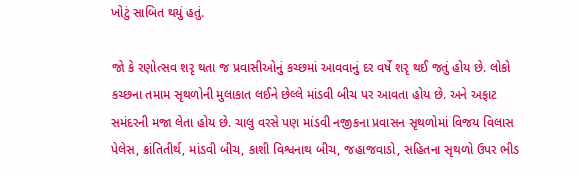ખોટું સાબિત થયું હતું.

જો કે રણોત્સવ શરૃ થતા જ પ્રવાસીઓનું કચ્છમાં આવવાનું દર વર્ષે શરૃ થઈ જતું હોય છે. લોકો કચ્છના તમામ સૃથળોની મુલાકાત લઈને છેલ્લે માંડવી બીચ પર આવતા હોય છે. અને અફાટ સમંદરની મજા લેતા હોય છે. ચાલુ વરસે પણ માંડવી નજીકના પ્રવાસન સૃથળોમાં વિજય વિલાસ પેલેસ, ક્રાંતિતીર્થ, માંડવી બીચ, કાશી વિશ્વનાથ બીચ, જહાજવાડો, સહિતના સૃથળો ઉપર ભીડ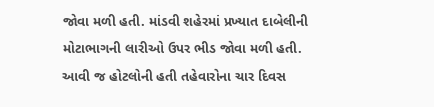જોવા મળી હતી. માંડવી શહેરમાં પ્રખ્યાત દાબેલીની મોટાભાગની લારીઓ ઉપર ભીડ જોવા મળી હતી. આવી જ હોટલોની હતી તહેવારોના ચાર દિવસ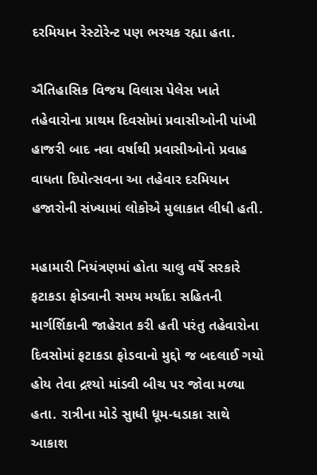દરમિયાન રેસ્ટોરેન્ટ પણ ભરચક રહ્યા હતા.

ઐતિહાસિક વિજય વિલાસ પેલેસ ખાતે તહેવારોના પ્રાથમ દિવસોમાં પ્રવાસીઓની પાંખી  હાજરી બાદ નવા વર્ષાથી પ્રવાસીઓનો પ્રવાહ વાધતા દિપોત્સવના આ તહેવાર દરમિયાન હજારોની સંખ્યામાં લોકોએ મુલાકાત લીધી હતી.

મહામારી નિયંત્રણમાં હોતા ચાલુ વર્ષે સરકારે ફટાકડા ફોડવાની સમય મર્યાદા સહિતની માર્ગર્શિકાની જાહેરાત કરી હતી પરંતુ તહેવારોના દિવસોમાં ફટાકડા ફોડવાનો મુદ્દો જ બદલાઈ ગયો હોય તેવા દ્રશ્યો માંડવી બીચ પર જોવા મળ્યા હતા. રાત્રીના મોડે સુાધી ધૂમ-ધડાકા સાથે આકાશ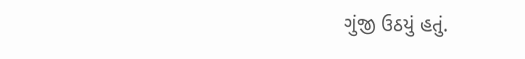ગુંજી ઉઠયું હતું.